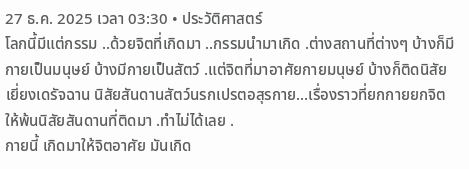27 ธ.ค. 2025 เวลา 03:30 • ประวัติศาสตร์
โลกนี้มีแต่กรรม ..ด้วยจิตที่เกิดมา ..กรรมนำมาเกิด .ต่างสถานที่ต่างๆ บ้างก็มีกายเป็นมนุษย์ บ้างมีกายเป็นสัตว์ .แต่จิตที่มาอาศัยกายมนุษย์ บ้างก็ติดนิสัยเยี่ยงเดรัจฉาน นิสัยสันดานสัตว์นรกเปรตอสุรกาย...เรื่องราวที่ยกกายยกจิตให้พ้นนิสัยสันดานที่ติดมา .ทำไม่ได้เลย .
กายนี้ เกิดมาให้จิตอาศัย มันเกิด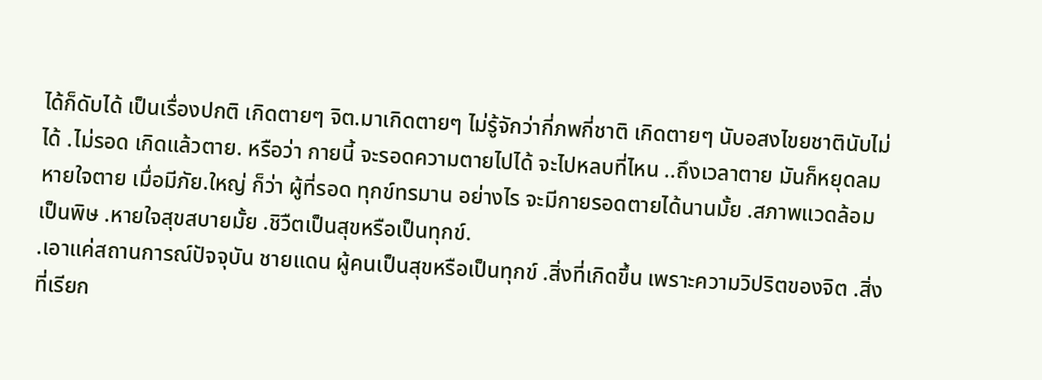ได้ก็ดับได้ เป็นเรื่องปกติ เกิดตายๆ จิต.มาเกิดตายๆ ไม่รู้จักว่ากี่ภพกี่ชาติ เกิดตายๆ นับอสงไขยชาตินับไม่ได้ .ไม่รอด เกิดแล้วตาย. หรือว่า กายนี้ จะรอดความตายไปได้ จะไปหลบที่ไหน ..ถึงเวลาตาย มันก็หยุดลมหายใจตาย เมื่อมีภัย.ใหญ่ ก็ว่า ผู้ที่รอด ทุกข์ทรมาน อย่างไร จะมีกายรอดตายได้นานมั้ย .สภาพแวดล้อมเป็นพิษ .หายใจสุขสบายมั้ย .ชิวืตเป็นสุขหรือเป็นทุกข์.
.เอาแค่สถานการณ์ปัจจุบัน ชายแดน ผู้คนเป็นสุขหรือเป็นทุกข์ .สิ่งที่เกิดขึ้น เพราะความวิปริตของจิต .สิ่งที่เรียก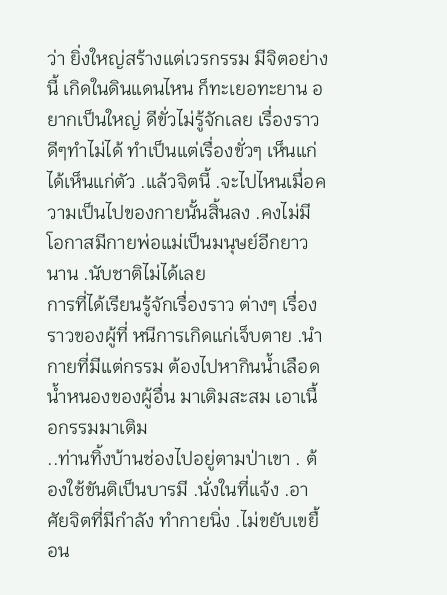ว่า ยิ่งใหญ่สร้างแต่เวรกรรม มีจิตอย่างนี้ เกิดในดินแดนไหน ก็ทะเยอทะยาน อยากเป็นใหญ่ ดีขั่วไม่รู้จักเลย เรื่องราวดีๆทำไม่ได้ ทำเป็นแต่เรื่องขั่วๆ เห็นแก่ได้เห็นแก่ตัว .แล้วจิตนี้ .จะไปไหนเมื่อความเป็นไปของกายนั้นสิ้นลง .คงไม่มีโอกาสมีกายพ่อแม่เป็นมนุษย์อีกยาวนาน .นับชาติไม่ได้เลย
การที่ได้เรียนรู้จักเรื่องราว ต่างๆ เรื่องราวของผู้ที่ หนีการเกิดแก่เจ็บตาย .นำกายที่มีแต่กรรม ต้องไปหากินน้ำเลือดน้ำหนองของผู้อื่น มาเติมสะสม เอาเนื้อกรรมมาเติม
..ท่านทิ้งบ้านช่องไปอยู่ตามป่าเขา . ต้องใช้ขันติเป็นบารมี .นั่งในที่แจ้ง .อาศัยจิตที่มีกำลัง ทำกายนิ่ง .ไม่ขยับเขยื้อน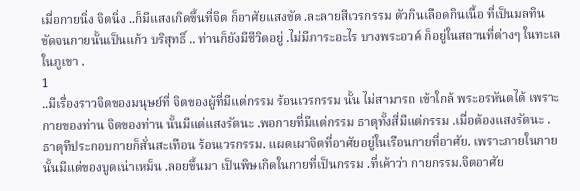เมื่อกายนิ่ง จิตนิ่ง ..ก็มีแสงเกิดขึ้นที่จิต ก็อาศัยแสงขัด .ละลายสีเวรกรรม ตัวกินเลือดกินเนื้อ ที่เป็นมลทิน ขัดจนกายนั้นเป็นแก้ว บริสุทธิ์ .. ท่านก็ยังมีชีวิตอยู่ .ไม่มีภาระอะไร บางพระอวค์ ก็อยู่ในสถานที่ต่างๆ ในทะเล ในภูเขา .
1
..มีเรื่องราวจิตของมนุษย์ที่ จิตของผู้ที่มีแต่กรรม ร้อนเวรกรรม นั้น ไม่สามารถ เข้าใกล้ พระอรหันตได้ เพราะกายของท่าน จิตของท่าน นั้นมีแต่แสงรัตนะ .พอกายที่มีแต่กรรม ธาตุทั้งสี่มีแต่กรรม .เมื่อต้องแสงรัตนะ .ธาตุทีประกอบกายก็สั่นสะเทือน ร้อนเวรกรรม. แผดเผาจิตที่อาศัยอยู่ในเรือนกายที่อาศัย. เพราะภายในกายนั้นมีแต่ของบูดเน่าเหม็น .ลอยขึ้นมา เป็นพิษเกิดในกายที่เป็นกรรม .ที่เค้าว่า กายกรรม.จิตอาศัย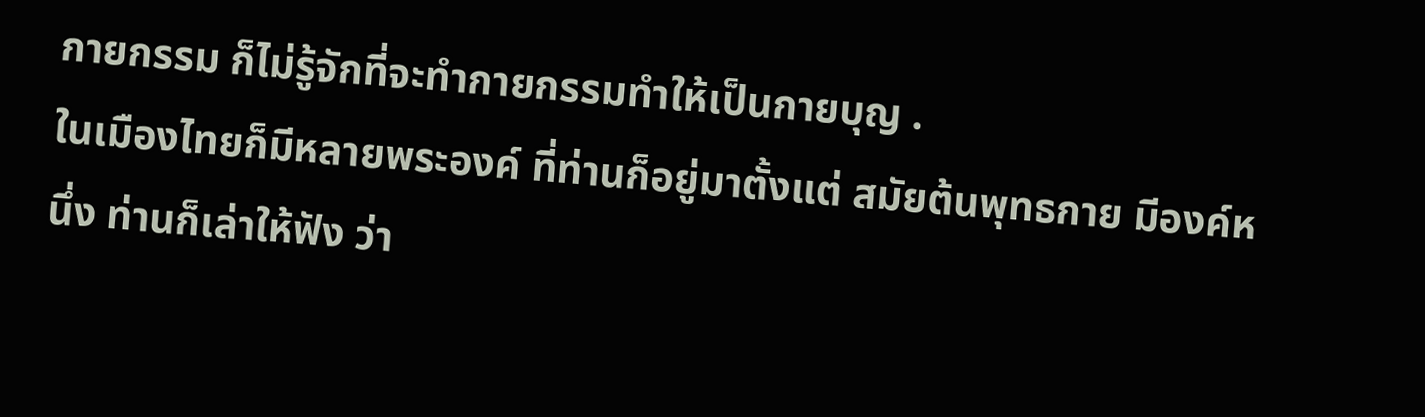กายกรรม ก็ไม่รู้จักที่จะทำกายกรรมทำให้เป็นกายบุญ .
ในเมืองไทยก็มีหลายพระองค์ ที่ท่านก็อยู่มาตั้งแต่ สมัยต้นพุทธกาย มีองค์หนึ่ง ท่านก็เล่าให้ฟัง ว่า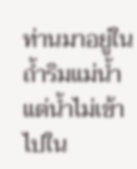ท่านมาอยู่ในถ้ำริมแม่น้ำ แต่น้ำไม่เข้าไปใน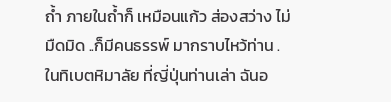ถ้ำ ภายในถ้ำก็ เหมือนแก้ว ส่องสว่าง ไม่มืดมิด ..ก็มีคนธรรพ์ มากราบไหว้ท่าน . ในทิเบตหิมาลัย ที่ญี่ปุ่นท่านเล่า ฉันอ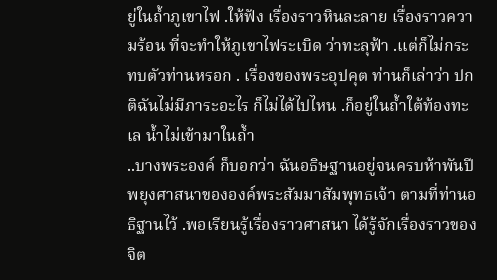ยู่ในถ้ำภูเขาไฟ .ให้ฟัง เรื่องราวหินละลาย เรื่องราวความร้อน ที่จะทำให้ภูเขาไฟระเบิด ว่าทะลุฟ้า .แต่ก็ไม่กระทบตัวท่านหรอก . เรื่องของพระอุปคุต ท่านก็เล่าว่า ปกติฉันไม่มีภาระอะไร ก็ไม่ได้ไปไหน .ก็อยู่ในถ้ำใต้ท้องทะเล น้ำไม่เข้ามาในถ้ำ
..บางพระองค์ ก็บอกว่า ฉันอธิษฐานอยู่จนครบห้าพันปี พยุงศาสนาขององค์พระสัมมาสัมพุทธเจ้า ตามที่ท่านอธิฐานไว้ .พอเรียนรู้เรื่องราวศาสนา ได้รู้จักเรื่องราวของจิต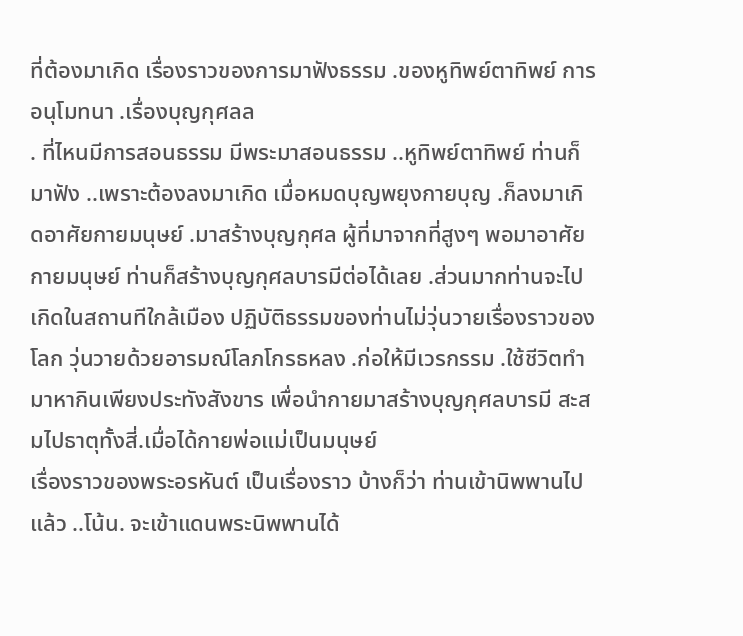ที่ต้องมาเกิด เรื่องราวของการมาฟังธรรม .ของหูทิพย์ตาทิพย์ การอนุโมทนา .เรื่องบุญกุศลล
. ที่ไหนมีการสอนธรรม มีพระมาสอนธรรม ..หูทิพย์ตาทิพย์ ท่านก็มาฟัง ..เพราะต้องลงมาเกิด เมื่อหมดบุญพยุงกายบุญ .ก็ลงมาเกิดอาศัยกายมนุษย์ .มาสร้างบุญกุศล ผู้ที่มาจากที่สูงๆ พอมาอาศัยกายมนุษย์ ท่านก็สร้างบุญกุศลบารมีต่อได้เลย .ส่วนมากท่านจะไปเกิดในสถานทีใกล้เมือง ปฏิบัติธรรมของท่านไม่วุ่นวายเรื่องราวของโลก วุ่นวายด้วยอารมณ์โลภโกรธหลง .ก่อให้มีเวรกรรม .ใช้ชีวิตทำมาหากินเพียงประทังสังขาร เพื่อนำกายมาสร้างบุญกุศลบารมี สะสมไปธาตุทั้งสี่.เมื่อได้กายพ่อแม่เป็นมนุษย์
เรื่องราวของพระอรหันต์ เป็นเรื่องราว บ้างก็ว่า ท่านเข้านิพพานไปแล้ว ..โน้น. จะเข้าแดนพระนิพพานได้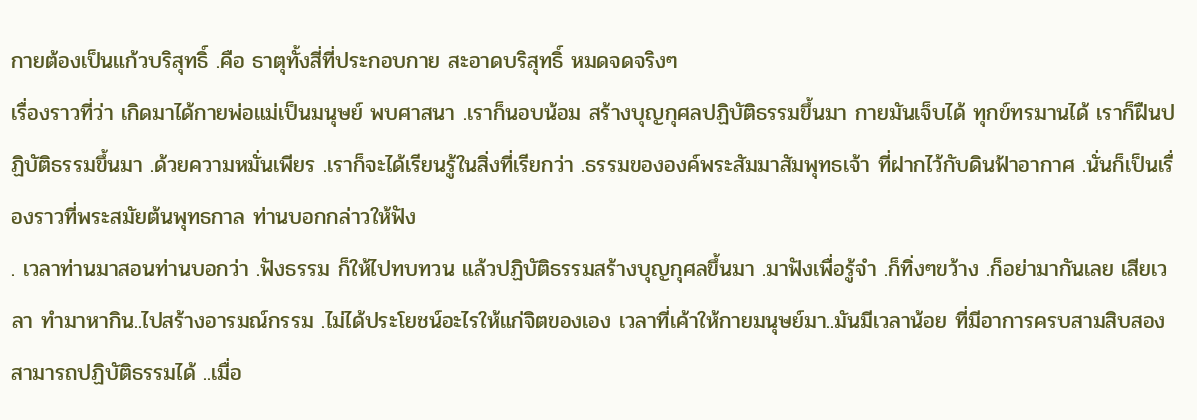กายต้องเป็นแก้วบริสุทธิ์ .คือ ธาตุทั้งสี่ที่ประกอบกาย สะอาดบริสุทธิ์ หมดจดจริงๆ
เรื่องราวที่ว่า เกิดมาได้กายพ่อแม่เป็นมนุษย์ พบศาสนา .เราก็นอบน้อม สร้างบุญกุศลปฏิบัติธรรมขึ้นมา กายมันเจ็บได้ ทุกข์ทรมานได้ เราก็ฝืนปฏิบัติธรรมขึ้นมา .ด้วยความหมั่นเพียร .เราก็จะได้เรียนรู้ในสิ่งที่เรียกว่า .ธรรมขององค์พระสัมมาสัมพุทธเจ้า ที่ฝากไว้กับดินฟ้าอากาศ .นั่นก็เป็นเรื่องราวที่พระสมัยต้นพุทธกาล ท่านบอกกล่าวให้ฟัง
. เวลาท่านมาสอนท่านบอกว่า .ฟังธรรม ก็ให้ไปทบทวน แล้วปฏิบัติธรรมสร้างบุญกุศลขึ้นมา .มาฟังเพื่อรู้จำ .ก็ทิ่งๆขว้าง .ก็อย่ามากันเลย เสียเวลา ทำมาหากิน..ไปสร้างอารมณ์กรรม .ไม่ได้ประโยชน์อะไรให้แก่จิตของเอง เวลาที่เค้าให้กายมนุษย์มา..มันมีเวลาน้อย ที่มีอาการครบสามสิบสอง สามารถปฏิบัติธรรมได้ ..เมื่อ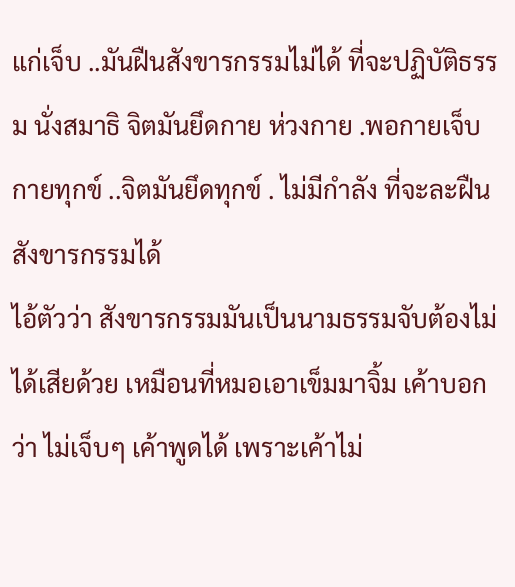แก่เจ็บ ..มันฝืนสังขารกรรมไม่ได้ ที่จะปฏิบัติธรรม นั่งสมาธิ จิตมันยึดกาย ห่วงกาย .พอกายเจ็บ กายทุกข์ ..จิตมันยึดทุกข์ . ไม่มีกำลัง ที่จะละฝืนสังขารกรรมได้
ไอ้ตัวว่า สังขารกรรมมันเป็นนามธรรมจับต้องไม่ได้เสียด้วย เหมือนที่หมอเอาเข็มมาจิ้ม เค้าบอกว่า ไม่เจ็บๆ เค้าพูดได้ เพราะเค้าไม่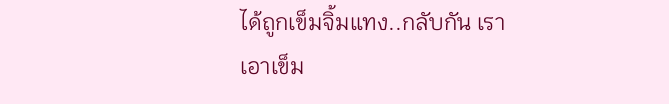ได้ถูกเข็มจิ้มแทง..กลับกัน เราเอาเข็ม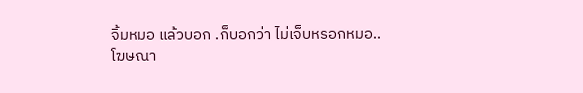จิ้มหมอ แล้วบอก .ก็บอกว่า ไม่เจ็บหรอกหมอ..
โฆษณา